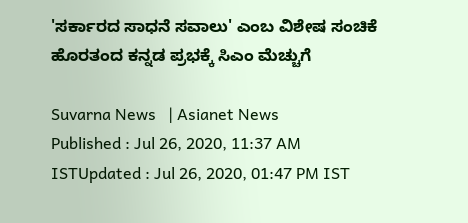'ಸರ್ಕಾರದ ಸಾಧನೆ ಸವಾಲು' ಎಂಬ ವಿಶೇಷ ಸಂಚಿಕೆ ಹೊರತಂದ ಕನ್ನಡ ಪ್ರಭಕ್ಕೆ ಸಿಎಂ ಮೆಚ್ಚುಗೆ

Suvarna News   | Asianet News
Published : Jul 26, 2020, 11:37 AM ISTUpdated : Jul 26, 2020, 01:47 PM IST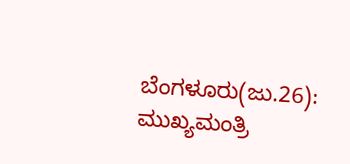ಬೆಂಗಳೂರು(ಜು.26): ಮುಖ್ಯಮಂತ್ರಿ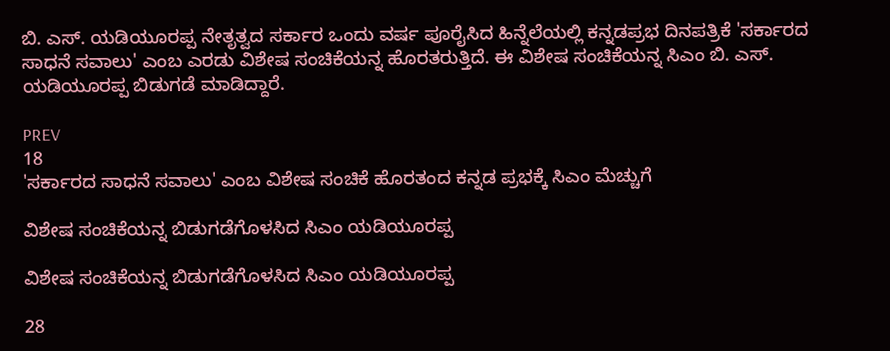ಬಿ. ಎಸ್. ಯಡಿಯೂರಪ್ಪ ನೇತೃತ್ವದ ಸರ್ಕಾರ ಒಂದು ವರ್ಷ ಪೂರೈಸಿದ ಹಿನ್ನೆಲೆಯಲ್ಲಿ ಕನ್ನಡಪ್ರಭ ದಿನಪತ್ರಿಕೆ 'ಸರ್ಕಾರದ ಸಾಧನೆ ಸವಾಲು' ಎಂಬ ಎರಡು ವಿಶೇಷ ಸಂಚಿಕೆಯನ್ನ ಹೊರತರುತ್ತಿದೆ. ಈ ವಿಶೇಷ ಸಂಚಿಕೆಯನ್ನ ಸಿಎಂ ಬಿ. ಎಸ್. ಯಡಿಯೂರಪ್ಪ ಬಿಡುಗಡೆ ಮಾಡಿದ್ದಾರೆ.

PREV
18
'ಸರ್ಕಾರದ ಸಾಧನೆ ಸವಾಲು' ಎಂಬ ವಿಶೇಷ ಸಂಚಿಕೆ ಹೊರತಂದ ಕನ್ನಡ ಪ್ರಭಕ್ಕೆ ಸಿಎಂ ಮೆಚ್ಚುಗೆ

ವಿಶೇಷ ಸಂಚಿಕೆಯನ್ನ ಬಿಡುಗಡೆಗೊಳಸಿದ ಸಿಎಂ ಯಡಿಯೂರಪ್ಪ

ವಿಶೇಷ ಸಂಚಿಕೆಯನ್ನ ಬಿಡುಗಡೆಗೊಳಸಿದ ಸಿಎಂ ಯಡಿಯೂರಪ್ಪ

28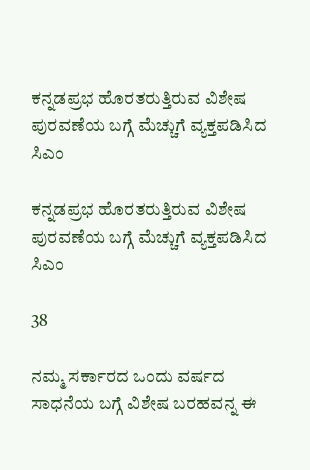ಕನ್ನಡಪ್ರಭ ಹೊರತರುತ್ತಿರುವ ವಿಶೇಷ ಪುರವಣೆಯ ಬಗ್ಗೆ ಮೆಚ್ಚುಗೆ ವ್ಯಕ್ತಪಡಿಸಿದ ಸಿಎಂ

ಕನ್ನಡಪ್ರಭ ಹೊರತರುತ್ತಿರುವ ವಿಶೇಷ ಪುರವಣೆಯ ಬಗ್ಗೆ ಮೆಚ್ಚುಗೆ ವ್ಯಕ್ತಪಡಿಸಿದ ಸಿಎಂ

38

ನಮ್ಮ ಸರ್ಕಾರದ ಒಂದು ವರ್ಷದ ಸಾಧನೆಯ ಬಗ್ಗೆ ವಿಶೇಷ ಬರಹವನ್ನ ಈ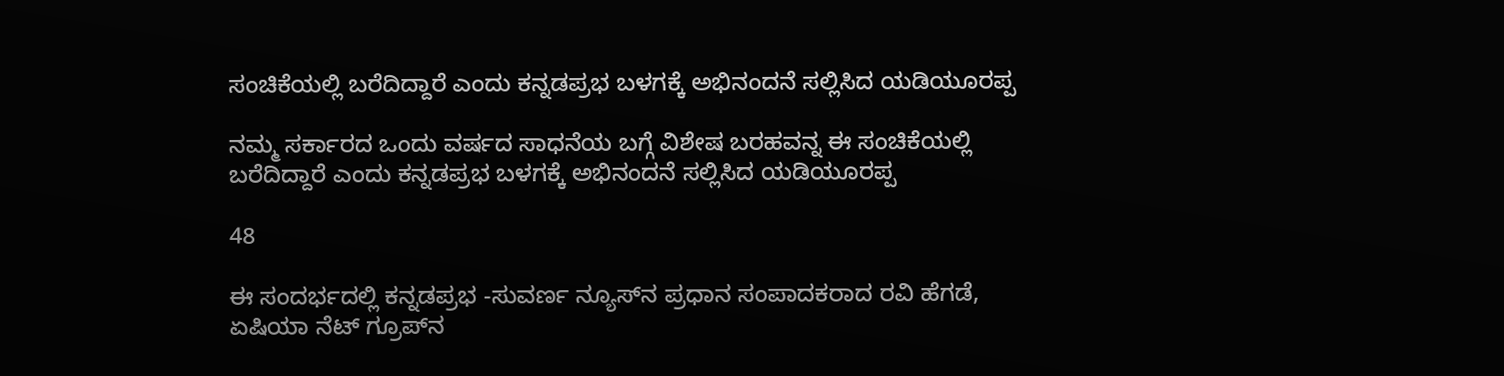ಸಂಚಿಕೆಯಲ್ಲಿ ಬರೆದಿದ್ದಾರೆ ಎಂದು ಕನ್ನಡಪ್ರಭ ಬಳಗಕ್ಕೆ ಅಭಿನಂದನೆ ಸಲ್ಲಿಸಿದ ಯಡಿಯೂರಪ್ಪ

ನಮ್ಮ ಸರ್ಕಾರದ ಒಂದು ವರ್ಷದ ಸಾಧನೆಯ ಬಗ್ಗೆ ವಿಶೇಷ ಬರಹವನ್ನ ಈ ಸಂಚಿಕೆಯಲ್ಲಿ ಬರೆದಿದ್ದಾರೆ ಎಂದು ಕನ್ನಡಪ್ರಭ ಬಳಗಕ್ಕೆ ಅಭಿನಂದನೆ ಸಲ್ಲಿಸಿದ ಯಡಿಯೂರಪ್ಪ

48

ಈ ಸಂದರ್ಭದಲ್ಲಿ ಕನ್ನಡಪ್ರಭ -ಸುವರ್ಣ ನ್ಯೂಸ್‌ನ ಪ್ರಧಾನ ಸಂಪಾದಕರಾದ ರವಿ ಹೆಗಡೆ, ಏಷಿಯಾ ನೆಟ್ ಗ್ರೂಪ್‌ನ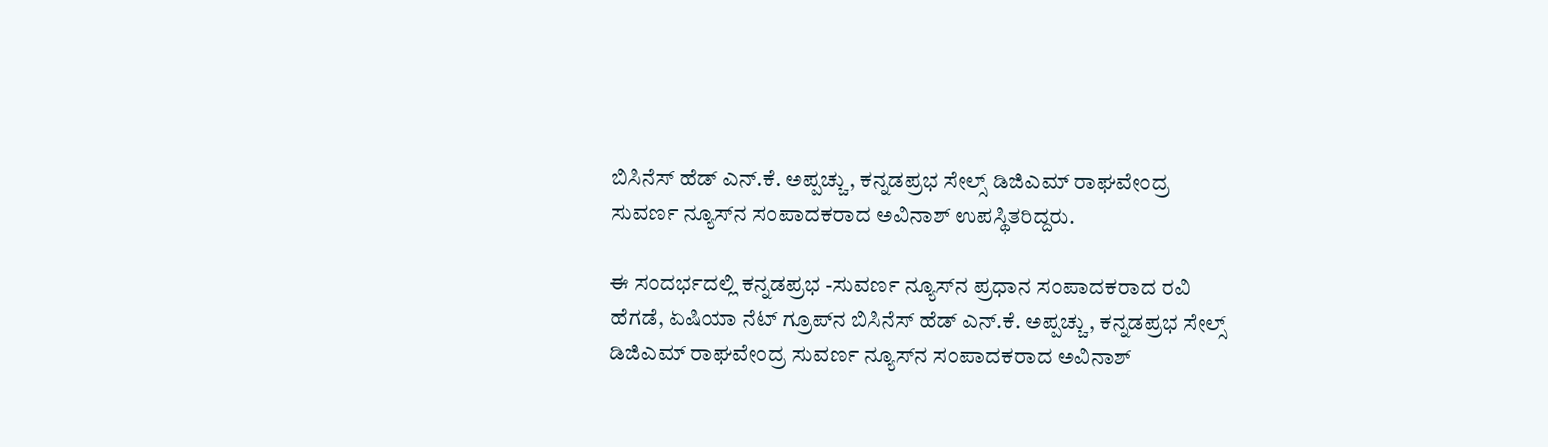ಬಿಸಿನೆಸ್ ಹೆಡ್ ಎನ್.ಕೆ. ಅಪ್ಪಚ್ಚು, ಕನ್ನಡಪ್ರಭ ಸೇಲ್ಸ್ ಡಿಜಿಎಮ್ ರಾಘವೇಂದ್ರ ಸುವರ್ಣ ನ್ಯೂಸ್‌ನ ಸಂಪಾದಕರಾದ ಅವಿನಾಶ್‌ ಉಪಸ್ಥಿತರಿದ್ದರು.

ಈ ಸಂದರ್ಭದಲ್ಲಿ ಕನ್ನಡಪ್ರಭ -ಸುವರ್ಣ ನ್ಯೂಸ್‌ನ ಪ್ರಧಾನ ಸಂಪಾದಕರಾದ ರವಿ ಹೆಗಡೆ, ಏಷಿಯಾ ನೆಟ್ ಗ್ರೂಪ್‌ನ ಬಿಸಿನೆಸ್ ಹೆಡ್ ಎನ್.ಕೆ. ಅಪ್ಪಚ್ಚು, ಕನ್ನಡಪ್ರಭ ಸೇಲ್ಸ್ ಡಿಜಿಎಮ್ ರಾಘವೇಂದ್ರ ಸುವರ್ಣ ನ್ಯೂಸ್‌ನ ಸಂಪಾದಕರಾದ ಅವಿನಾಶ್‌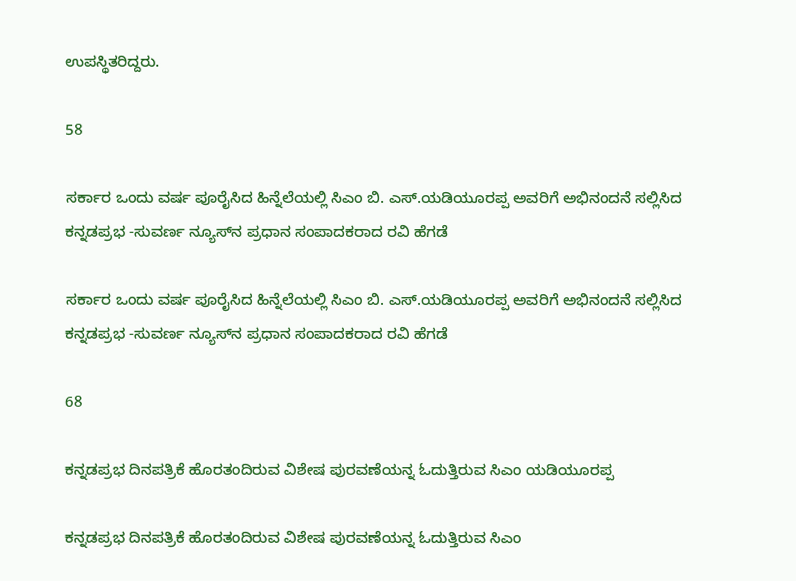ಉಪಸ್ಥಿತರಿದ್ದರು.

58

ಸರ್ಕಾರ ಒಂದು ವರ್ಷ ಪೂರೈಸಿದ ಹಿನ್ನೆಲೆಯಲ್ಲಿ ಸಿಎಂ ಬಿ. ಎಸ್.ಯಡಿಯೂರಪ್ಪ ಅವರಿಗೆ ಅಭಿನಂದನೆ ಸಲ್ಲಿಸಿದ ಕನ್ನಡಪ್ರಭ -ಸುವರ್ಣ ನ್ಯೂಸ್‌ನ ಪ್ರಧಾನ ಸಂಪಾದಕರಾದ ರವಿ ಹೆಗಡೆ

ಸರ್ಕಾರ ಒಂದು ವರ್ಷ ಪೂರೈಸಿದ ಹಿನ್ನೆಲೆಯಲ್ಲಿ ಸಿಎಂ ಬಿ. ಎಸ್.ಯಡಿಯೂರಪ್ಪ ಅವರಿಗೆ ಅಭಿನಂದನೆ ಸಲ್ಲಿಸಿದ ಕನ್ನಡಪ್ರಭ -ಸುವರ್ಣ ನ್ಯೂಸ್‌ನ ಪ್ರಧಾನ ಸಂಪಾದಕರಾದ ರವಿ ಹೆಗಡೆ

68

ಕನ್ನಡಪ್ರಭ ದಿನಪತ್ರಿಕೆ ಹೊರತಂದಿರುವ ವಿಶೇಷ ಪುರವಣೆಯನ್ನ ಓದುತ್ತಿರುವ ಸಿಎಂ ಯಡಿಯೂರಪ್ಪ

ಕನ್ನಡಪ್ರಭ ದಿನಪತ್ರಿಕೆ ಹೊರತಂದಿರುವ ವಿಶೇಷ ಪುರವಣೆಯನ್ನ ಓದುತ್ತಿರುವ ಸಿಎಂ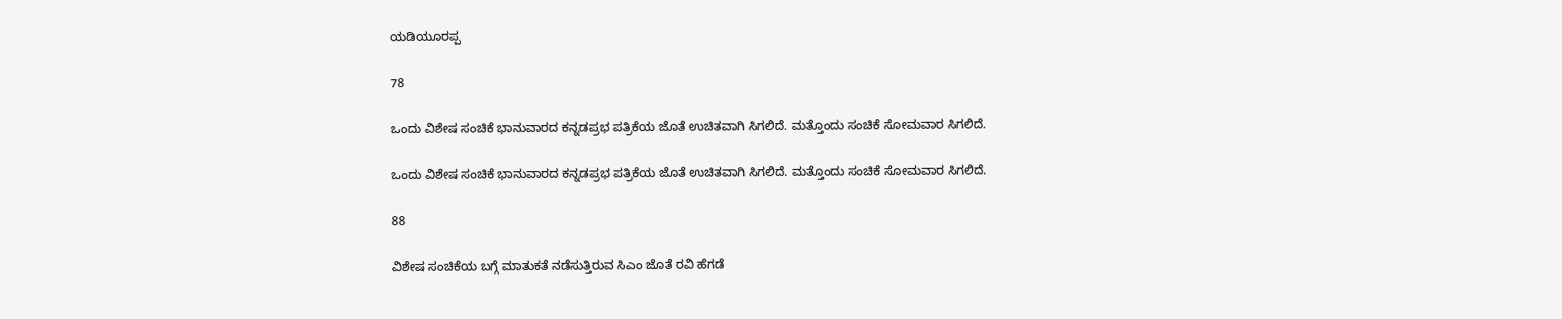ಯಡಿಯೂರಪ್ಪ

78

ಒಂದು ವಿಶೇಷ ಸಂಚಿಕೆ ಭಾನುವಾರದ ಕನ್ನಡಪ್ರಭ ಪತ್ರಿಕೆಯ ಜೊತೆ ಉಚಿತವಾಗಿ ಸಿಗಲಿದೆ. ಮತ್ತೊಂದು‌ ಸಂಚಿಕೆ ಸೋಮವಾರ ಸಿಗಲಿದೆ.

ಒಂದು ವಿಶೇಷ ಸಂಚಿಕೆ ಭಾನುವಾರದ ಕನ್ನಡಪ್ರಭ ಪತ್ರಿಕೆಯ ಜೊತೆ ಉಚಿತವಾಗಿ ಸಿಗಲಿದೆ. ಮತ್ತೊಂದು‌ ಸಂಚಿಕೆ ಸೋಮವಾರ ಸಿಗಲಿದೆ.

88

ವಿಶೇಷ ಸಂಚಿಕೆಯ ಬಗ್ಗೆ ಮಾತುಕತೆ ನಡೆಸುತ್ತಿರುವ ಸಿಎಂ ಜೊತೆ ರವಿ ಹೆಗಡೆ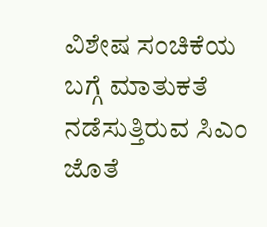ವಿಶೇಷ ಸಂಚಿಕೆಯ ಬಗ್ಗೆ ಮಾತುಕತೆ ನಡೆಸುತ್ತಿರುವ ಸಿಎಂ ಜೊತೆ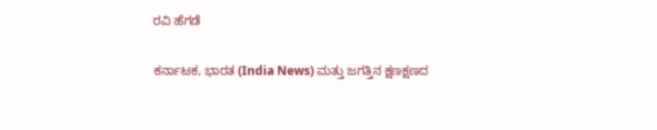ರವಿ ಹೆಗಡೆ

ಕರ್ನಾಟಕ, ಭಾರತ (India News) ಮತ್ತು ಜಗತ್ತಿನ ಕ್ಷಣಕ್ಷಣದ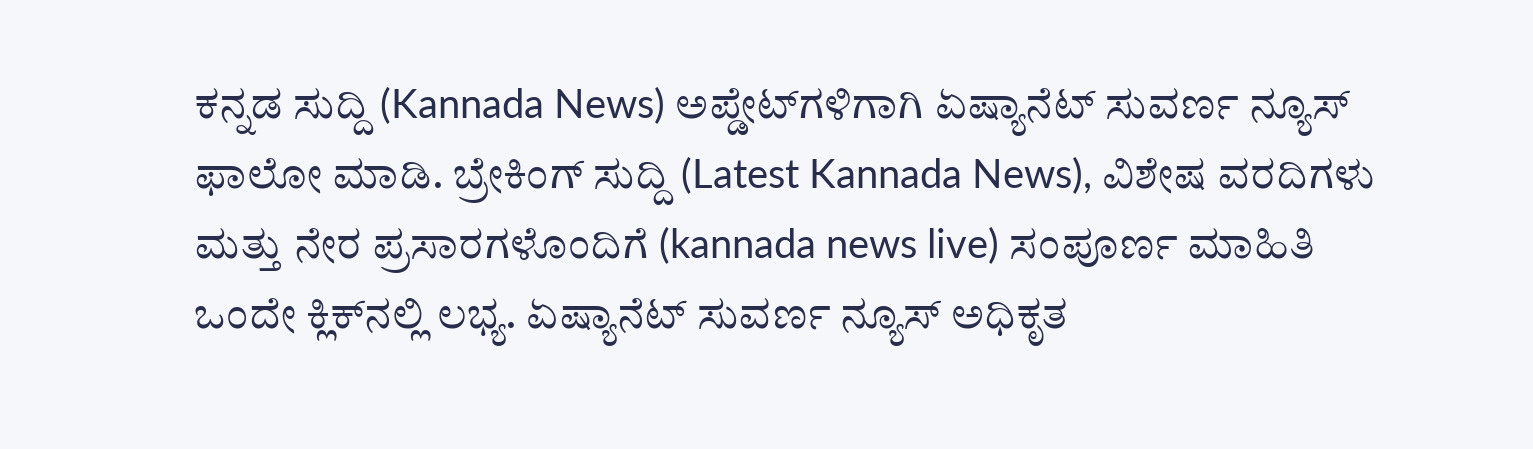ಕನ್ನಡ ಸುದ್ದಿ (Kannada News) ಅಪ್ಡೇಟ್‌ಗಳಿಗಾಗಿ ಏಷ್ಯಾನೆಟ್ ಸುವರ್ಣ ನ್ಯೂಸ್‌ ಫಾಲೋ ಮಾಡಿ. ಬ್ರೇಕಿಂಗ್ ಸುದ್ದಿ (Latest Kannada News), ವಿಶೇಷ ವರದಿಗಳು ಮತ್ತು ನೇರ ಪ್ರಸಾರಗಳೊಂದಿಗೆ (kannada news live) ಸಂಪೂರ್ಣ ಮಾಹಿತಿ ಒಂದೇ ಕ್ಲಿಕ್‌ನಲ್ಲಿ ಲಭ್ಯ. ಏಷ್ಯಾನೆಟ್ ಸುವರ್ಣ ನ್ಯೂಸ್ ಅಧಿಕೃತ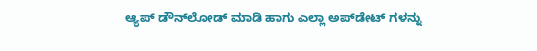ಆ್ಯಪ್ ಡೌನ್‌ಲೋಡ್ ಮಾಡಿ ಹಾಗು ಎಲ್ಲಾ ಅಪ್‌ಡೇಟ್ ಗಳನ್ನು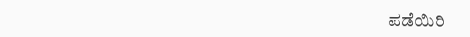ಪಡೆಯಿರಿ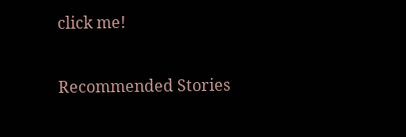click me!

Recommended Stories